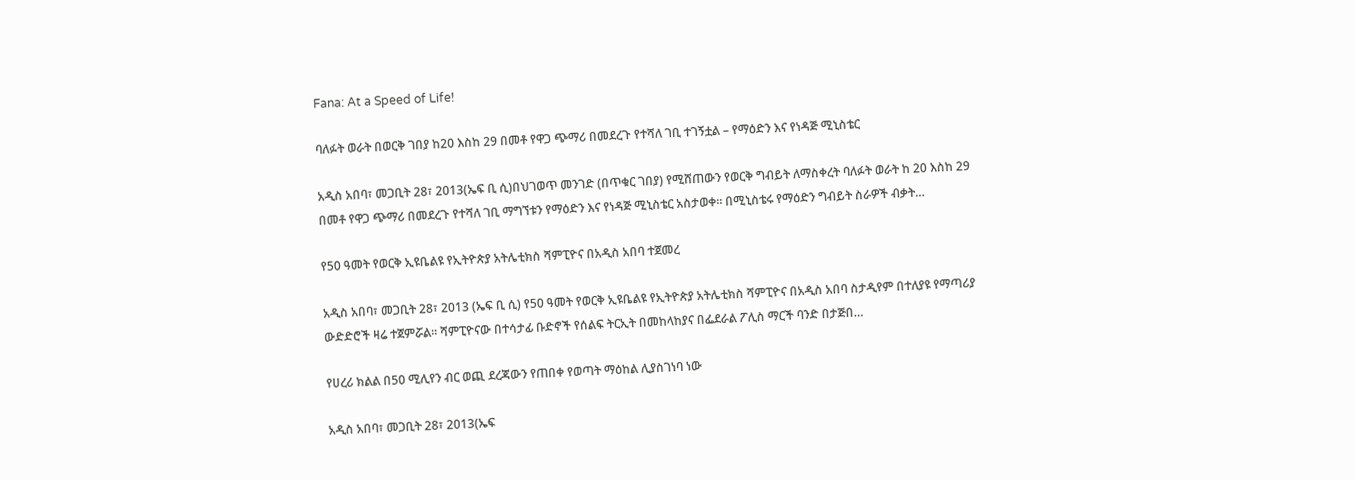Fana: At a Speed of Life!

ባለፉት ወራት በወርቅ ገበያ ከ20 እስከ 29 በመቶ የዋጋ ጭማሪ በመደረጉ የተሻለ ገቢ ተገኝቷል – የማዕድን እና የነዳጅ ሚኒስቴር

አዲስ አበባ፣ መጋቢት 28፣ 2013(ኤፍ ቢ ሲ)በህገወጥ መንገድ (በጥቁር ገበያ) የሚሸጠውን የወርቅ ግብይት ለማስቀረት ባለፉት ወራት ከ 20 እስከ 29 በመቶ የዋጋ ጭማሪ በመደረጉ የተሻለ ገቢ ማግኘቱን የማዕድን እና የነዳጅ ሚኒስቴር አስታወቀ። በሚኒስቴሩ የማዕድን ግብይት ስራዎች ብቃት…

የ50 ዓመት የወርቅ ኢዩቤልዩ የኢትዮጵያ አትሌቲክስ ሻምፒዮና በአዲስ አበባ ተጀመረ

አዲስ አበባ፣ መጋቢት 28፣ 2013 (ኤፍ ቢ ሲ) የ50 ዓመት የወርቅ ኢዩቤልዩ የኢትዮጵያ አትሌቲክስ ሻምፒዮና በአዲስ አበባ ስታዲየም በተለያዩ የማጣሪያ ውድድሮች ዛሬ ተጀምሯል። ሻምፒዮናው በተሳታፊ ቡድኖች የሰልፍ ትርኢት በመከላከያና በፌደራል ፖሊስ ማርች ባንድ በታጅበ…

የሀረሪ ክልል በ50 ሚሊየን ብር ወጪ ደረጃውን የጠበቀ የወጣት ማዕከል ሊያስገነባ ነው

አዲስ አበባ፣ መጋቢት 28፣ 2013(ኤፍ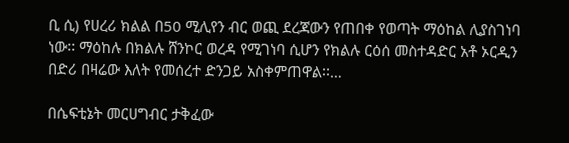ቢ ሲ) የሀረሪ ክልል በ50 ሚሊየን ብር ወጪ ደረጃውን የጠበቀ የወጣት ማዕከል ሊያስገነባ ነው፡፡ ማዕከሉ በክልሉ ሸንኮር ወረዳ የሚገነባ ሲሆን የክልሉ ርዕሰ መስተዳድር አቶ ኦርዲን በድሪ በዛሬው እለት የመሰረተ ድንጋይ አስቀምጠዋል፡፡…

በሴፍቲኔት መርሀግብር ታቅፈው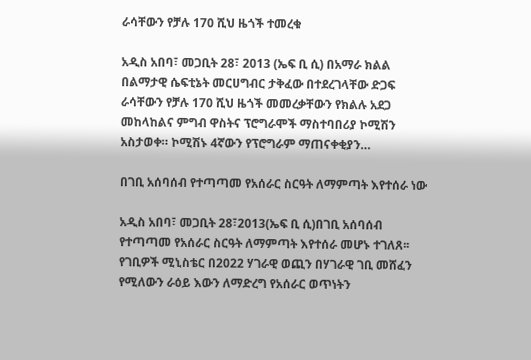ራሳቸውን የቻሉ 170 ሺህ ዜጎች ተመረቁ

አዲስ አበባ፣ መጋቢት 28፣ 2013 (ኤፍ ቢ ሲ) በአማራ ክልል በልማታዊ ሴፍቲኔት መርሀግብር ታቅፈው በተደረገላቸው ድጋፍ ራሳቸውን የቻሉ 170 ሺህ ዜጎች መመረቃቸውን የክልሉ አደጋ መከላከልና ምግብ ዋስትና ፕሮግራሞች ማስተባበሪያ ኮሚሽን አስታወቀ። ኮሚሽኑ 4ኛውን የፕሮግራም ማጠናቀቂያን…

በገቢ አሰባሰብ የተጣጣመ የአሰራር ስርዓት ለማምጣት እየተሰራ ነው

አዲስ አበባ፣ መጋቢት 28፣2013(ኤፍ ቢ ሲ)በገቢ አሰባሰብ የተጣጣመ የአሰራር ስርዓት ለማምጣት እየተሰራ መሆኑ ተገለጸ፡፡ የገቢዎች ሚኒስቴር በ2022 ሃገራዊ ወጪን በሃገራዊ ገቢ መሸፈን የሚለውን ራዕይ እውን ለማድረግ የአሰራር ወጥነትን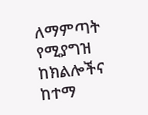ለማምጣት የሚያግዝ ከክልሎችና ከተማ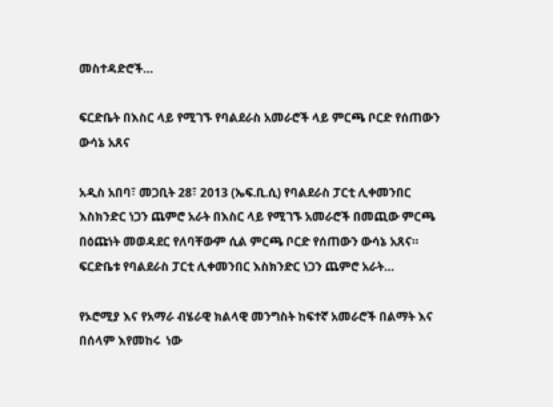መስተዳድሮች…

ፍርድቤት በእስር ላይ የሚገኙ የባልደራስ አመራሮች ላይ ምርጫ ቦርድ የሰጠውን ውሳኔ አጸና

አዲስ አበባ፣ መጋቢት 28፣ 2013 (ኤፍ.ቢ.ሲ) የባልደራስ ፓርቲ ሊቀመንበር እስክንድር ነጋን ጨምሮ አራት በእስር ላይ የሚገኙ አመራሮች በመጪው ምርጫ በዕጩነት መወዳደር የለባቸውም ሲል ምርጫ ቦርድ የሰጠውን ውሳኔ አጸና። ፍርድቤቱ የባልደራስ ፓርቲ ሊቀመንበር እስክንድር ነጋን ጨምሮ አራት…

የኦሮሚያ እና የአማራ ብሄራዊ ክልላዊ መንግስት ከፍተኛ አመራሮች በልማት እና በሰላም እየመከሩ  ነው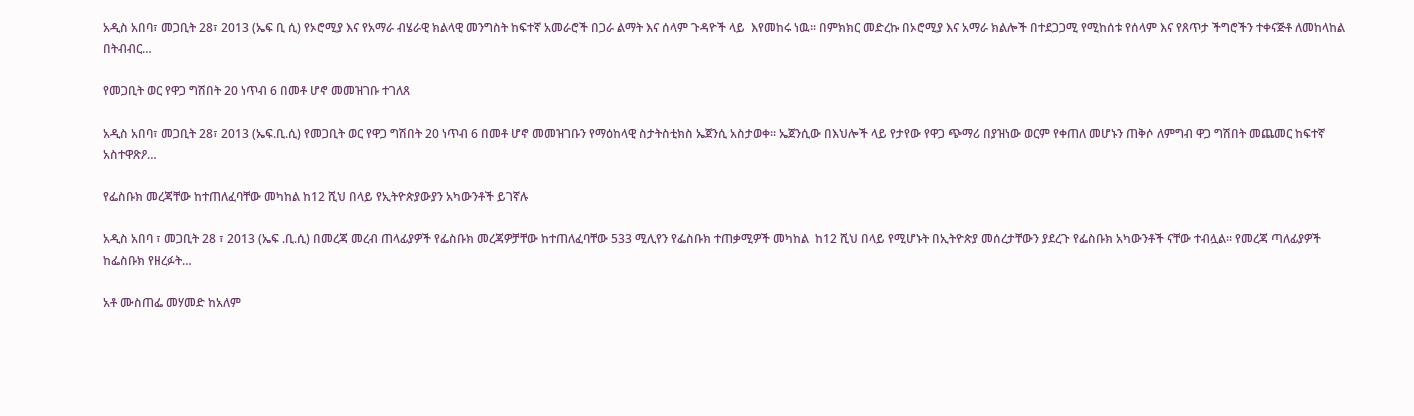አዲስ አበባ፣ መጋቢት 28፣ 2013 (ኤፍ ቢ ሲ) የኦሮሚያ እና የአማራ ብሄራዊ ክልላዊ መንግስት ከፍተኛ አመራሮች በጋራ ልማት እና ሰላም ጉዳዮች ላይ  እየመከሩ ነዉ፡፡ በምክክር መድረኩ በኦሮሚያ እና አማራ ክልሎች በተደጋጋሚ የሚከሰቱ የሰላም እና የጸጥታ ችግሮችን ተቀናጅቶ ለመከላከል በትብብር…

የመጋቢት ወር የዋጋ ግሽበት 20 ነጥብ 6 በመቶ ሆኖ መመዝገቡ ተገለጸ

አዲስ አበባ፣ መጋቢት 28፣ 2013 (ኤፍ.ቢ.ሲ) የመጋቢት ወር የዋጋ ግሽበት 20 ነጥብ 6 በመቶ ሆኖ መመዝገቡን የማዕከላዊ ስታትስቲክስ ኤጀንሲ አስታወቀ፡፡ ኤጀንሲው በእህሎች ላይ የታየው የዋጋ ጭማሪ በያዝነው ወርም የቀጠለ መሆኑን ጠቅሶ ለምግብ ዋጋ ግሽበት መጨመር ከፍተኛ አስተዋጽዖ…

የፌስቡክ መረጃቸው ከተጠለፈባቸው መካከል ከ12 ሺህ በላይ የኢትዮጵያውያን አካውንቶች ይገኛሉ

አዲስ አበባ ፣ መጋቢት 28 ፣ 2013 (ኤፍ .ቢ.ሲ) በመረጃ መረብ ጠላፊያዎች የፌስቡክ መረጃዎቻቸው ከተጠለፈባቸው 533 ሚሊየን የፌስቡክ ተጠቃሚዎች መካከል  ከ12 ሺህ በላይ የሚሆኑት በኢትዮጵያ መሰረታቸውን ያደረጉ የፌስቡክ አካውንቶች ናቸው ተብሏል። የመረጃ ጣለፊያዎች ከፌስቡክ የዘረፉት…

አቶ ሙስጠፌ መሃመድ ከአለም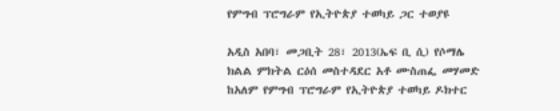የምግብ ፕሮግራም የኢትዮጵያ ተወካይ ጋር ተወያዩ

አዲስ አበባ፣ መጋቢት 28፣ 2013(ኤፍ ቢ ሲ) የሶማሌ ክልል ምክትል ርዕሰ መስተዳደር አቶ ሙስጠፌ መሃመድ ከአለም የምግብ ፕሮግራም የኢትዮጵያ ተወካይ ዶክተር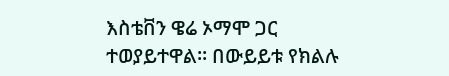እስቴቨን ዌሬ ኦማሞ ጋር ተወያይተዋል። በውይይቱ የክልሉ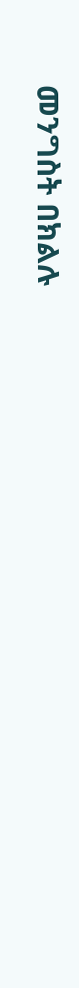መንግስት በክልሉ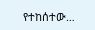የተከሰተው…